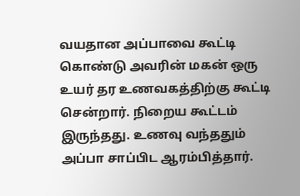வயதான அப்பாவை கூட்டி கொண்டு அவரின் மகன் ஒரு உயர் தர உணவகத்திற்கு கூட்டி சென்றார். நிறைய கூட்டம் இருந்தது. உணவு வந்ததும் அப்பா சாப்பிட ஆரம்பித்தார்.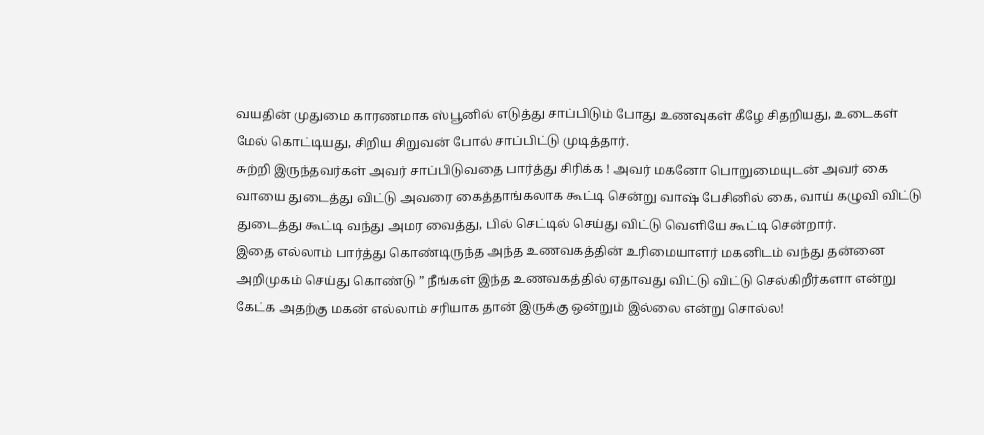வயதின் முதுமை காரணமாக ஸ்பூனில் எடுத்து சாப்பிடும் போது உணவுகள் கீழே சிதறியது, உடைகள் மேல் கொட்டியது, சிறிய சிறுவன் போல் சாப்பிட்டு முடித்தார்.
சுற்றி இருந்தவர்கள் அவர் சாப்பிடுவதை பார்த்து சிரிக்க ! அவர் மகனோ பொறுமையுடன் அவர் கை வாயை துடைத்து விட்டு அவரை கைத்தாங்கலாக கூட்டி சென்று வாஷ் பேசினில் கை, வாய் கழுவி விட்டு துடைத்து கூட்டி வந்து அமர வைத்து, பில் செட்டில் செய்து விட்டு வெளியே கூட்டி சென்றார்.
இதை எல்லாம் பார்த்து கொண்டிருந்த அந்த உணவகத்தின் உரிமையாளர் மகனிடம் வந்து தன்னை அறிமுகம் செய்து கொண்டு ” நீங்கள் இந்த உணவகத்தில் ஏதாவது விட்டு விட்டு செல்கிறீர்களா என்று கேட்க அதற்கு மகன் எல்லாம் சரியாக தான் இருக்கு ஒன்றும் இல்லை என்று சொல்ல!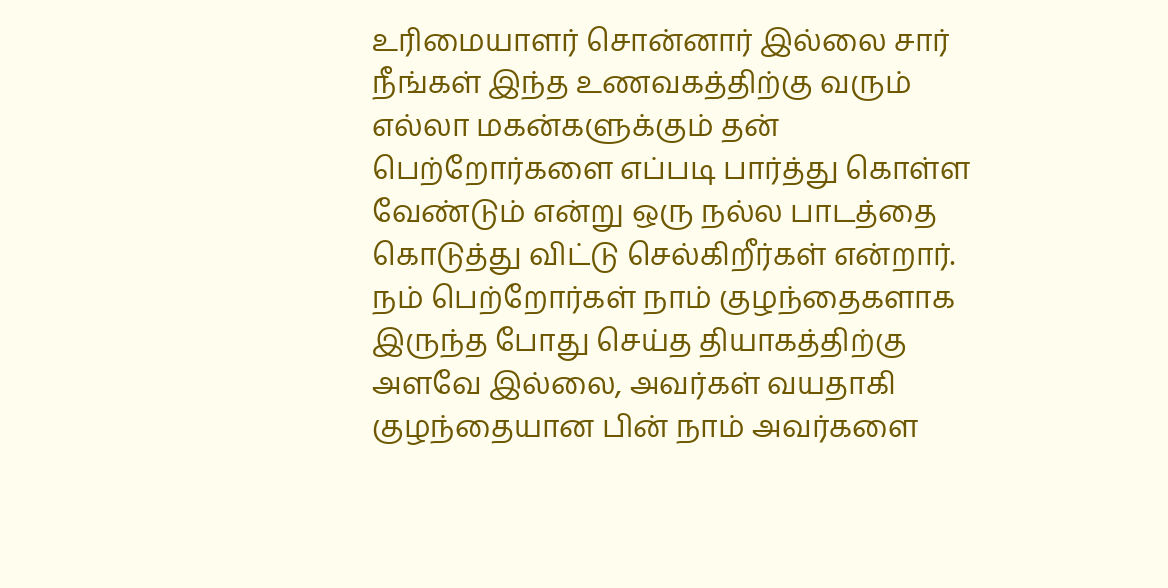உரிமையாளர் சொன்னார் இல்லை சார் நீங்கள் இந்த உணவகத்திற்கு வரும் எல்லா மகன்களுக்கும் தன் பெற்றோர்களை எப்படி பார்த்து கொள்ள வேண்டும் என்று ஒரு நல்ல பாடத்தை கொடுத்து விட்டு செல்கிறீர்கள் என்றார்.
நம் பெற்றோர்கள் நாம் குழந்தைகளாக இருந்த போது செய்த தியாகத்திற்கு அளவே இல்லை, அவர்கள் வயதாகி குழந்தையான பின் நாம் அவர்களை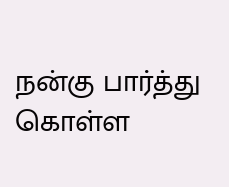நன்கு பார்த்து கொள்ள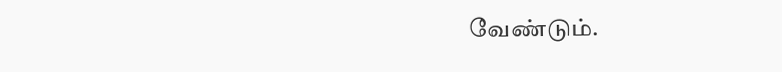வேண்டும்.